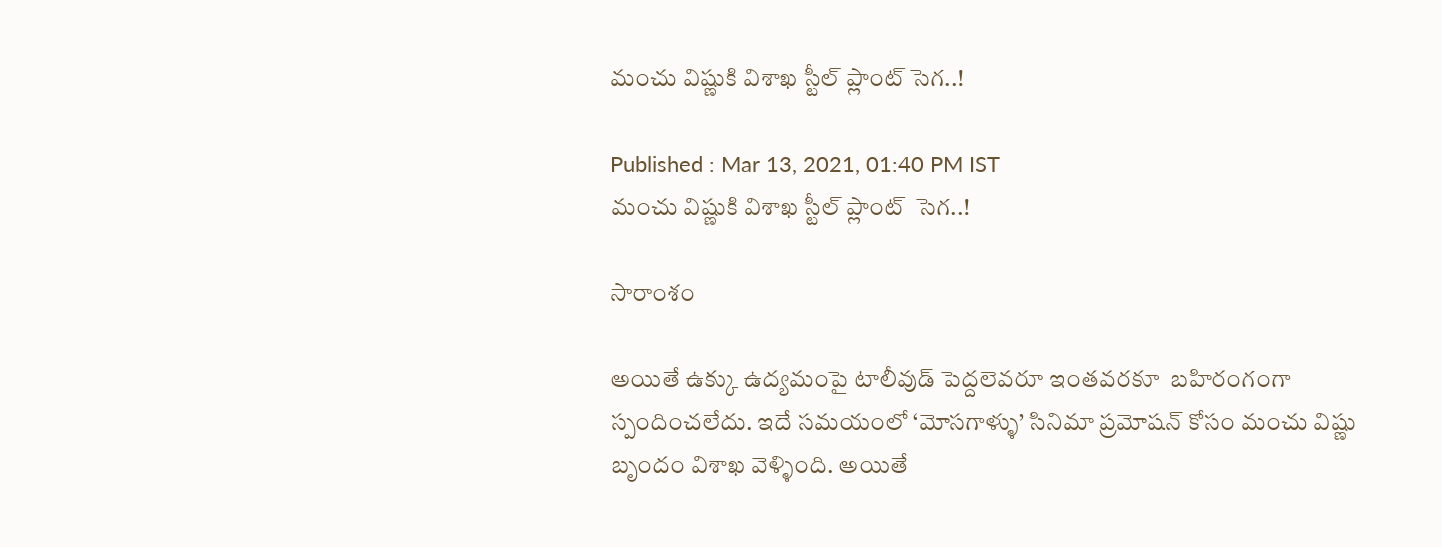మంచు విష్ణుకి విశాఖ స్టీల్ ప్లాంట్ సెగ..!

Published : Mar 13, 2021, 01:40 PM IST
మంచు విష్ణుకి విశాఖ స్టీల్ ప్లాంట్  సెగ..!

సారాంశం

అయితే ఉక్కు ఉద్యమంపై టాలీవుడ్‌ పెద్దలెవరూ ఇంతవరకూ  బహిరంగంగా స్పందించలేదు. ఇదే సమయంలో ‘మోసగాళ్ళు’ సినిమా ప్రమోషన్‌ కోసం మంచు విష్ణు బృందం విశాఖ వెళ్ళింది. అయితే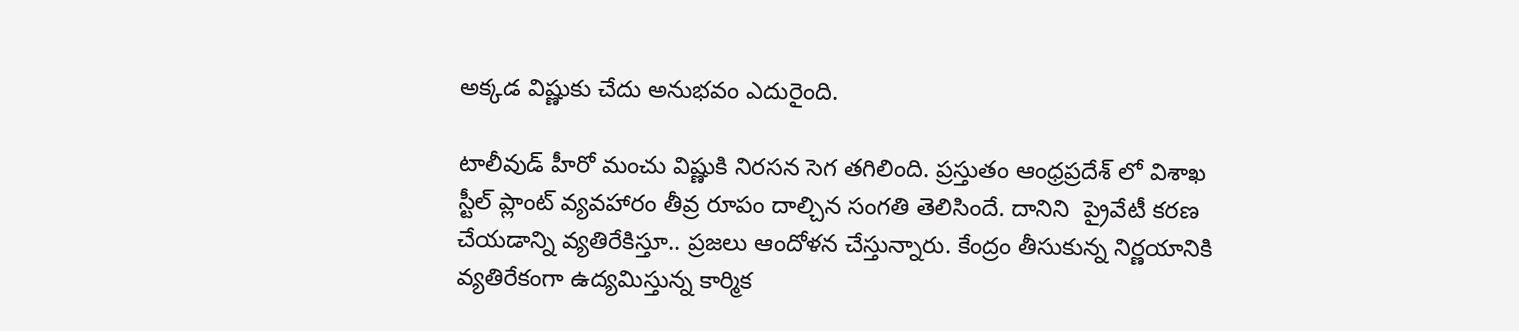అక్కడ విష్ణుకు చేదు అనుభవం ఎదురైంది.

టాలీవుడ్ హీరో మంచు విష్ణుకి నిరసన సెగ తగిలింది. ప్రస్తుతం ఆంధ్రప్రదేశ్ లో విశాఖ స్టీల్ ప్లాంట్ వ్యవహారం తీవ్ర రూపం దాల్చిన సంగతి తెలిసిందే. దానిని  ప్రైవేటీ కరణ చేయడాన్ని వ్యతిరేకిస్తూ.. ప్రజలు ఆందోళన చేస్తున్నారు. కేంద్రం తీసుకున్న నిర్ణయానికి వ్యతిరేకంగా ఉద్యమిస్తున్న కార్మిక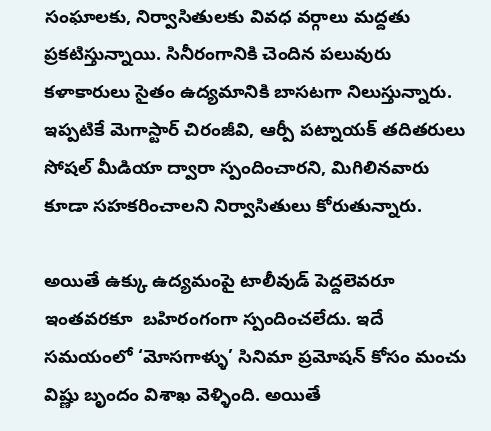సంఘాలకు, నిర్వాసితులకు వివధ వర్గాలు మద్దతు ప్రకటిస్తున్నాయి. సినీరంగానికి చెందిన పలువురు కళాకారులు సైతం ఉద్యమానికి బాసటగా నిలుస్తున్నారు. ఇప్పటికే మెగాస్టార్ చిరంజీవి, ఆర్పీ పట్నాయక్‌ తదితరులు సోషల్ మీడియా ద్వారా స్పందించారని, మిగిలినవారు కూడా సహకరించాలని నిర్వాసితులు కోరుతున్నారు.

అయితే ఉక్కు ఉద్యమంపై టాలీవుడ్‌ పెద్దలెవరూ ఇంతవరకూ  బహిరంగంగా స్పందించలేదు. ఇదే సమయంలో ‘మోసగాళ్ళు’ సినిమా ప్రమోషన్‌ కోసం మంచు విష్ణు బృందం విశాఖ వెళ్ళింది. అయితే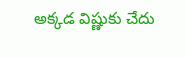అక్కడ విష్ణుకు చేదు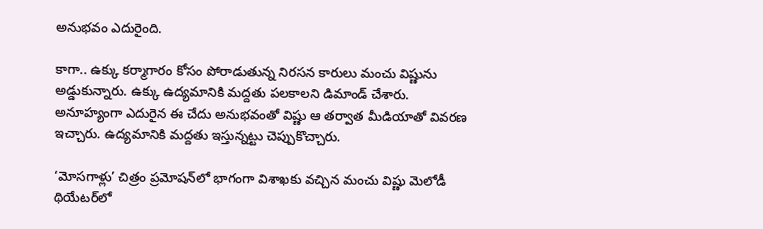అనుభవం ఎదురైంది.

కాగా.. ఉక్కు కర్మాగారం కోసం పోరాడుతున్న నిరసన కారులు మంచు విష్ణును అడ్డుకున్నారు. ఉక్కు ఉద్యమానికి మద్దతు పలకాలని డిమాండ్‌ చేశారు. అనూహ్యంగా ఎదురైన ఈ చేదు అనుభవంతో విష్ణు ఆ తర్వాత మీడియాతో వివరణ ఇచ్చారు. ఉద్యమానికి మద్దతు ఇస్తున్నట్టు చెప్పుకొచ్చారు.

‘మోసగాళ్లు’ చిత్రం ప్రమోషన్‌లో భాగంగా విశాఖకు వచ్చిన మంచు విష్ణు మెలోడీ థియేటర్‌లో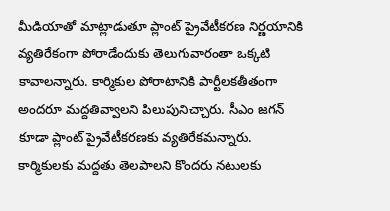మీడియాతో మాట్లాడుతూ ప్లాంట్‌ ప్రైవేటీకరణ నిర్ణయానికి వ్యతిరేకంగా పోరాడేందుకు తెలుగువారంతా ఒక్కటి కావాలన్నారు. కార్మికుల పోరాటానికి పార్టీలకతీతంగా అందరూ మద్దతివ్వాలని పిలుపునిచ్చారు. సీఎం జగన్‌ కూడా ప్లాంట్‌ ప్రైవేటీకరణకు వ్యతిరేకమన్నారు. కార్మికులకు మద్దతు తెలపాలని కొందరు నటులకు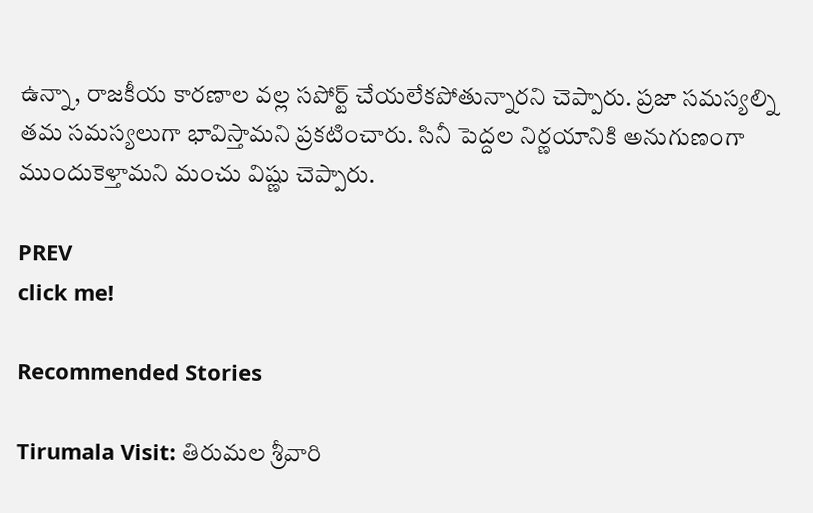ఉన్నా, రాజకీయ కారణాల వల్ల సపోర్ట్‌ చేయలేకపోతున్నారని చెప్పారు. ప్రజా సమస్యల్ని తమ సమస్యలుగా భావిస్తామని ప్రకటించారు. సినీ పెద్దల నిర్ణయానికి అనుగుణంగా ముందుకెళ్తామని మంచు విష్ణు చెప్పారు.

PREV
click me!

Recommended Stories

Tirumala Visit: తిరుమల శ్రీవారి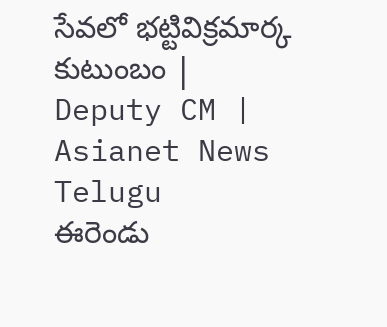సేవలో భట్టివిక్రమార్క కుటుంబం | Deputy CM | Asianet News Telugu
ఈరెండు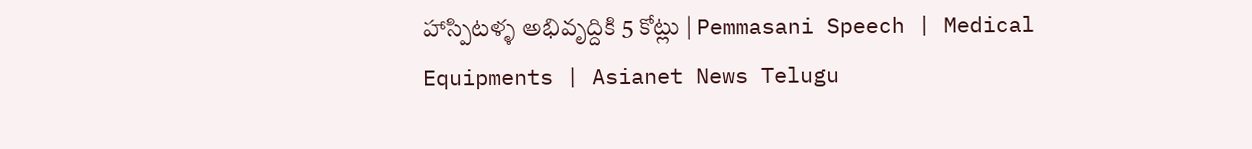హాస్పిటళ్ళ అభివృద్దికి 5 కోట్లు | Pemmasani Speech | Medical Equipments | Asianet News Telugu